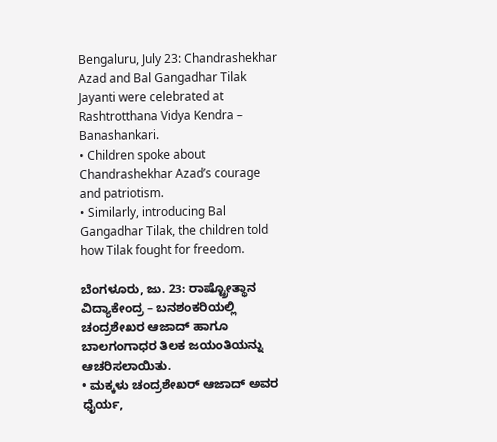Bengaluru, July 23: Chandrashekhar Azad and Bal Gangadhar Tilak Jayanti were celebrated at Rashtrotthana Vidya Kendra – Banashankari.
• Children spoke about Chandrashekhar Azad’s courage and patriotism.
• Similarly, introducing Bal Gangadhar Tilak, the children told how Tilak fought for freedom.

ಬೆಂಗಳೂರು, ಜು. 23: ರಾಷ್ಟ್ರೋತ್ಥಾನ ವಿದ್ಯಾಕೇಂದ್ರ – ಬನಶಂಕರಿಯಲ್ಲಿ ಚಂದ್ರಶೇಖರ ಆಜಾದ್ ಹಾಗೂ ಬಾಲಗಂಗಾಧರ ತಿಲಕ ಜಯಂತಿಯನ್ನು ಆಚರಿಸಲಾಯಿತು.
• ಮಕ್ಕಳು ಚಂದ್ರಶೇಖರ್ ಆಜಾದ್ ಅವರ ಧೈರ್ಯ,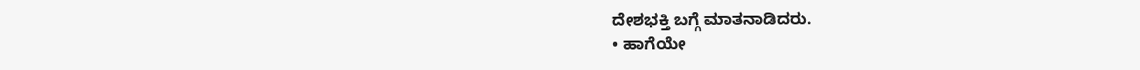ದೇಶಭಕ್ತಿ ಬಗ್ಗೆ ಮಾತನಾಡಿದರು.
• ಹಾಗೆಯೇ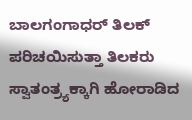ಬಾಲಗಂಗಾಧರ್ ತಿಲಕ್ ಪರಿಚಯಿಸುತ್ತಾ ತಿಲಕರು ಸ್ವಾತಂತ್ರ್ಯಕ್ಕಾಗಿ ಹೋರಾಡಿದ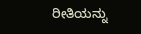ರೀತಿಯನ್ನು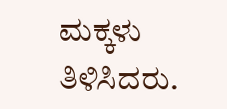ಮಕ್ಕಳು ತಿಳಿಸಿದರು.